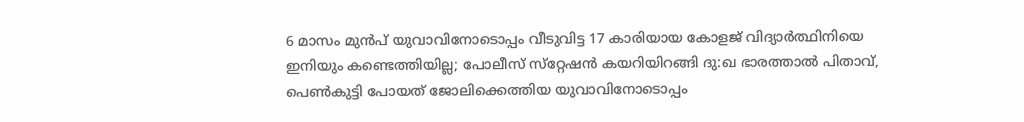6 മാസം മുന്‍പ് യുവാവിനോടൊപ്പം വീടുവിട്ട 17 കാരിയായ കോളജ് വിദ്യാര്‍ത്ഥിനിയെ ഇനിയും കണ്ടെത്തിയില്ല; പോലീസ് സ്‌റ്റേഷന്‍ കയറിയിറങ്ങി ദു:ഖ ഭാരത്താല്‍ പിതാവ്, പെണ്‍കുട്ടി പോയത് ജോലിക്കെത്തിയ യുവാവിനോടൊപ്പം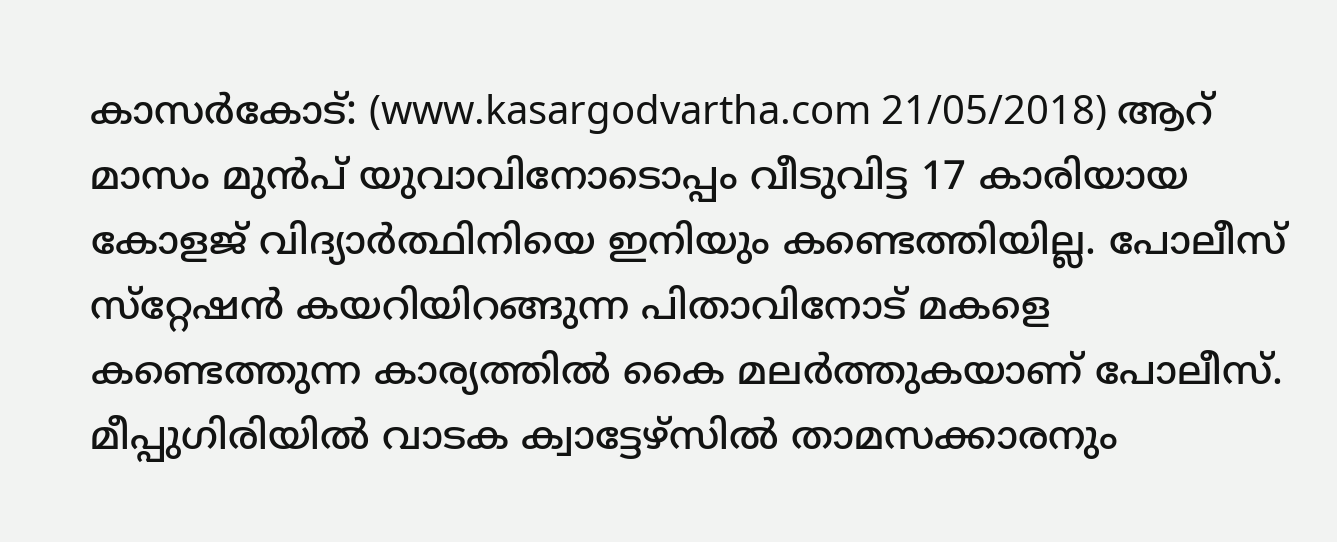കാസര്‍കോട്: (www.kasargodvartha.com 21/05/2018) ആറ് മാസം മുന്‍പ് യുവാവിനോടൊപ്പം വീടുവിട്ട 17 കാരിയായ കോളജ് വിദ്യാര്‍ത്ഥിനിയെ ഇനിയും കണ്ടെത്തിയില്ല. പോലീസ് സ്‌റ്റേഷന്‍ കയറിയിറങ്ങുന്ന പിതാവിനോട് മകളെ കണ്ടെത്തുന്ന കാര്യത്തില്‍ കൈ മലര്‍ത്തുകയാണ് പോലീസ്. മീപ്പുഗിരിയില്‍ വാടക ക്വാട്ടേഴ്‌സില്‍ താമസക്കാരനും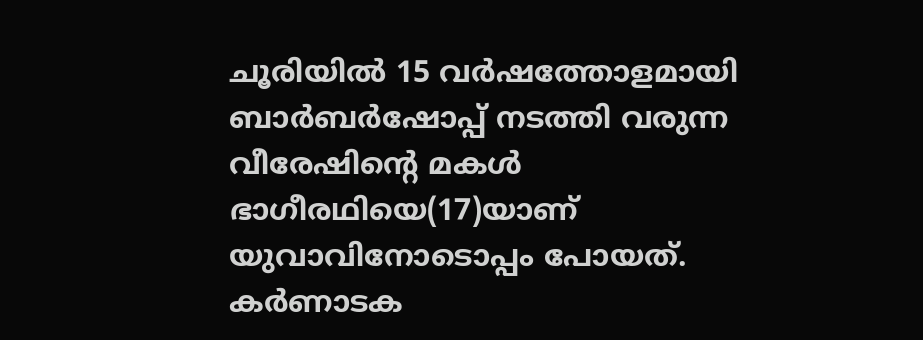ചൂരിയില്‍ 15 വര്‍ഷത്തോളമായി ബാര്‍ബര്‍ഷോപ്പ് നടത്തി വരുന്ന വീരേഷിന്റെ മകള്‍ ഭാഗീരഥിയെ(17)യാണ് യുവാവിനോടൊപ്പം പോയത്. കര്‍ണാടക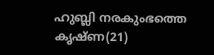ഹുബ്ലി നരകുംഭത്തെ കൃഷ്ണ(21)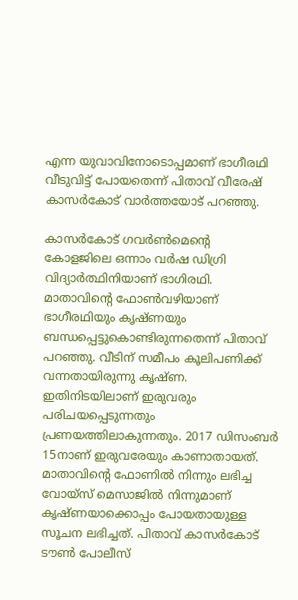എന്ന യുവാവിനോടൊപ്പമാണ് ഭാഗീരഥി വീടുവിട്ട് പോയതെന്ന് പിതാവ് വീരേഷ് കാസര്‍കോട് വാര്‍ത്തയോട് പറഞ്ഞു.

കാസര്‍കോട് ഗവര്‍ണ്‍മെന്റെ കോളജിലെ ഒന്നാം വര്‍ഷ ഡിഗ്രി വിദ്യാര്‍ത്ഥിനിയാണ് ഭാഗിരഥി. മാതാവിന്റെ ഫോണ്‍വഴിയാണ് ഭാഗീരഥിയും കൃഷ്ണയും ബന്ധപ്പെട്ടുകൊണ്ടിരുന്നതെന്ന് പിതാവ് പറഞ്ഞു. വീടിന് സമീപം കൂലിപണിക്ക് വന്നതായിരുന്നു കൃഷ്ണ. ഇതിനിടയിലാണ് ഇരുവരും പരിചയപ്പെടുന്നതും പ്രണയത്തിലാകുന്നതും. 2017 ഡിസംബര്‍ 15നാണ് ഇരുവരേയും കാണാതായത്. മാതാവിന്റെ ഫോണില്‍ നിന്നും ലഭിച്ച വോയ്‌സ് മെസാജില്‍ നിന്നുമാണ് കൃഷ്ണയാക്കൊപ്പം പോയതായുള്ള സൂചന ലഭിച്ചത്. പിതാവ് കാസര്‍കോട് ടൗണ്‍ പോലീസ്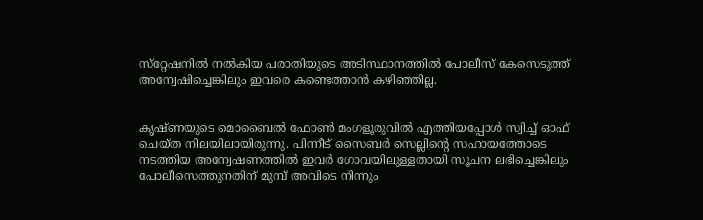സ്‌റ്റേഷനില്‍ നല്‍കിയ പരാതിയുടെ അടിസ്ഥാനത്തില്‍ പോലീസ് കേസെടുത്ത് അന്വേഷിച്ചെങ്കിലും ഇവരെ കണ്ടെത്താന്‍ കഴിഞ്ഞില്ല.


കൃഷ്ണയുടെ മൊബൈല്‍ ഫോണ്‍ മംഗളൂരുവില്‍ എത്തിയപ്പോള്‍ സ്വിച്ച് ഓഫ് ചെയ്ത നിലയിലായിരുന്നു. പിന്നീട് സൈബര്‍ സെല്ലിന്റെ സഹായത്തോടെ നടത്തിയ അന്വേഷണത്തില്‍ ഇവര്‍ ഗോവയിലുള്ളതായി സൂചന ലഭിച്ചെങ്കിലും പോലീസെത്തുനതിന് മുമ്പ് അവിടെ നിന്നും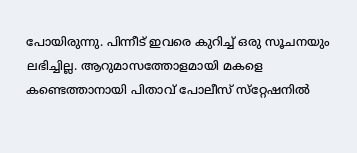പോയിരുന്നു. പിന്നീട് ഇവരെ കുറിച്ച് ഒരു സൂചനയും ലഭിച്ചില്ല. ആറുമാസത്തോളമായി മകളെ കണ്ടെത്താനായി പിതാവ് പോലീസ് സ്‌റ്റേഷനില്‍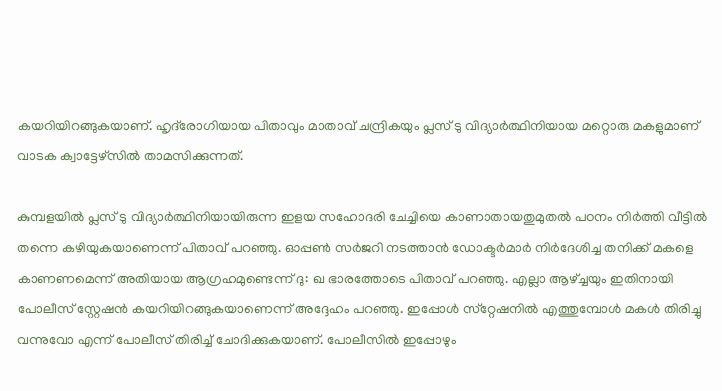കയറിയിറങ്ങുകയാണ്. ഹൃദ്‌രോഗിയായ പിതാവും മാതാവ് ചന്ദ്രികയും പ്ലസ് ടു വിദ്യാര്‍ത്ഥിനിയായ മറ്റൊരു മകളുമാണ് വാടക ക്വാട്ടേഴ്‌സില്‍ താമസിക്കുന്നത്.

കുമ്പളയില്‍ പ്ലസ് ടു വിദ്യാര്‍ത്ഥിനിയായിരുന്ന ഇളയ സഹോദരി ചേച്ചിയെ കാണാതായതുമുതല്‍ പഠനം നിര്‍ത്തി വീട്ടില്‍ തന്നെ കഴിയുകയാണെന്ന് പിതാവ് പറഞ്ഞു. ഓപ്പണ്‍ സര്‍ജറി നടത്താന്‍ ഡോക്ടര്‍മാര്‍ നിര്‍ദേശിച്ച തനിക്ക് മകളെ കാണണമെന്ന് അതിയായ ആഗ്രഹമുണ്ടെന്ന് ദു: ഖ ഭാരത്തോടെ പിതാവ് പറഞ്ഞു. എല്ലാ ആഴ്ച്ചയും ഇതിനായി പോലീസ് സ്റ്റേഷന്‍ കയറിയിറങ്ങുകയാണെന്ന് അദ്ദേഹം പറഞ്ഞു. ഇപ്പോള്‍ സ്‌റ്റേഷനില്‍ എത്തുമ്പോള്‍ മകള്‍ തിരിച്ചു വന്നുവോ എന്ന് പോലീസ് തിരിച്ച് ചോദിക്കുകയാണ്. പോലീസില്‍ ഇപ്പോഴും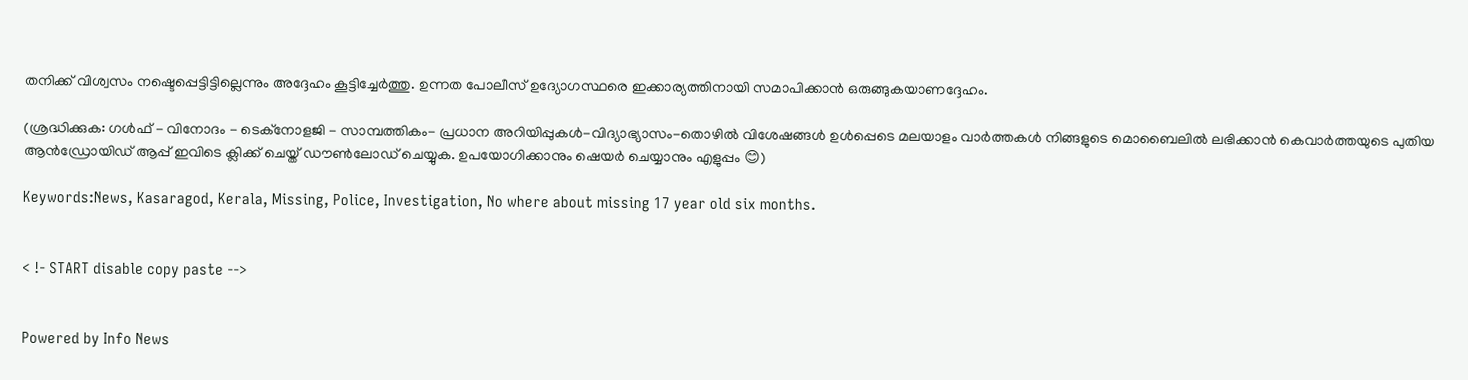തനിക്ക് വിശ്വസം നഷ്ടെപ്പെട്ടിട്ടില്ലെന്നും അദ്ദേഹം കൂട്ടിച്ചേര്‍ത്തു. ഉന്നത പോലീസ് ഉദ്യോഗസ്ഥരെ ഇക്കാര്യത്തിനായി സമാപിക്കാന്‍ ഒരുങ്ങുകയാണദ്ദേഹം.

(ശ്രദ്ധിക്കുക: ഗൾഫ് - വിനോദം - ടെക്നോളജി - സാമ്പത്തികം- പ്രധാന അറിയിപ്പുകൾ-വിദ്യാഭ്യാസം-തൊഴിൽ വിശേഷങ്ങൾ ഉൾപ്പെടെ മലയാളം വാർത്തകൾ നിങ്ങളുടെ മൊബൈലിൽ ലഭിക്കാൻ കെവാർത്തയുടെ പുതിയ ആൻഡ്രോയിഡ് ആപ്പ് ഇവിടെ ക്ലിക്ക് ചെയ്ത് ഡൗൺലോഡ് ചെയ്യുക. ഉപയോഗിക്കാനും ഷെയർ ചെയ്യാനും എളുപ്പം 😊)

Keywords:News, Kasaragod, Kerala, Missing, Police, Investigation, No where about missing 17 year old six months.


< !- START disable copy paste -->


Powered by Info News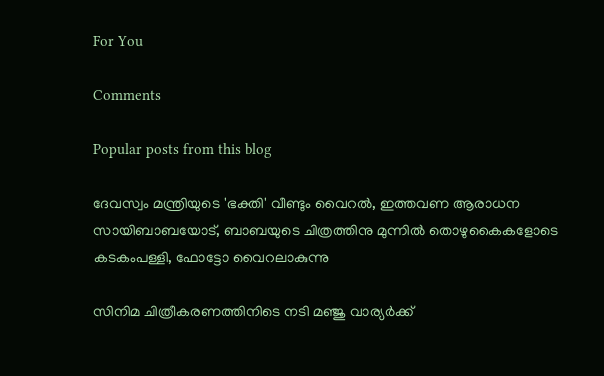For You

Comments

Popular posts from this blog

ദേവസ്വം മന്ത്രിയുടെ 'ഭക്തി' വീണ്ടും വൈറല്‍, ഇത്തവണ ആരാധന സായിബാബയോട്, ബാബയുടെ ചിത്രത്തിനു മുന്നില്‍ തൊഴുകൈകളോടെ കടകംപള്ളി, ഫോട്ടോ വൈറലാകുന്നു

സിനിമ ചിത്രീകരണത്തിനിടെ നടി മഞ്ജു വാര്യര്‍ക്ക്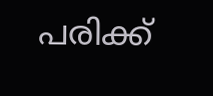പരിക്ക്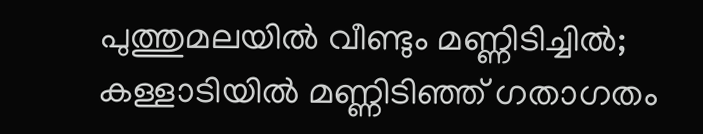പുത്തുമലയില്‍ വീണ്ടും മണ്ണിടിച്ചില്‍; കള്ളാടിയില്‍ മണ്ണിടിഞ്ഞ് ഗതാഗതം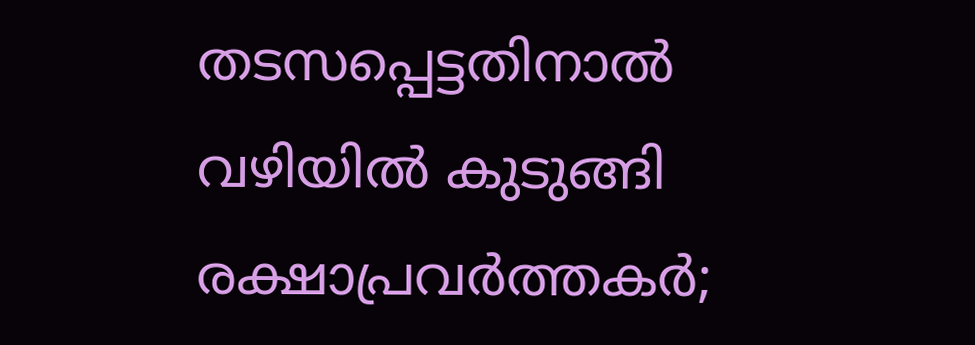തടസപ്പെട്ടതിനാല്‍ വഴിയില്‍ കുടുങ്ങി രക്ഷാപ്രവര്‍ത്തകര്‍;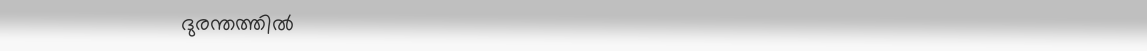ദുരന്തത്തില്‍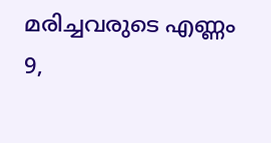മരിച്ചവരുടെ എണ്ണം 9,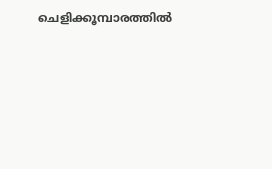ചെളിക്കൂമ്പാരത്തില്‍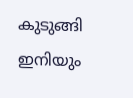കുടുങ്ങി ഇനിയും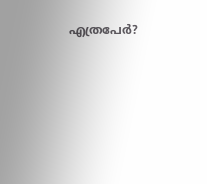എത്രപേര്‍?